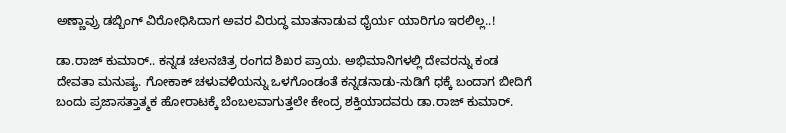ಅಣ್ಣಾವ್ರು ಡಬ್ಬಿಂಗ್ ವಿರೋಧಿಸಿದಾಗ ಅವರ ವಿರುದ್ಧ ಮಾತನಾಡುವ ಧೈರ್ಯ ಯಾರಿಗೂ ಇರಲಿಲ್ಲ..!

ಡಾ.ರಾಜ್ ಕುಮಾರ್.. ಕನ್ನಡ ಚಲನಚಿತ್ರ ರಂಗದ ಶಿಖರ ಪ್ರಾಯ. ಅಭಿಮಾನಿಗಳಲ್ಲಿ ದೇವರನ್ನು ಕಂಡ ದೇವತಾ ಮನುಷ್ಯ. ಗೋಕಾಕ್ ಚಳುವಳಿಯನ್ನು ಒಳಗೊಂಡಂತೆ ಕನ್ನಡನಾಡು-ನುಡಿಗೆ ಧಕ್ಕೆ ಬಂದಾಗ ಬೀದಿಗೆ ಬಂದು ಪ್ರಜಾಸತ್ತಾತ್ಮಕ ಹೋರಾಟಕ್ಕೆ ಬೆಂಬಲವಾಗುತ್ತಲೇ ಕೇಂದ್ರ ಶಕ್ತಿಯಾದವರು ಡಾ.ರಾಜ್ ಕುಮಾರ್.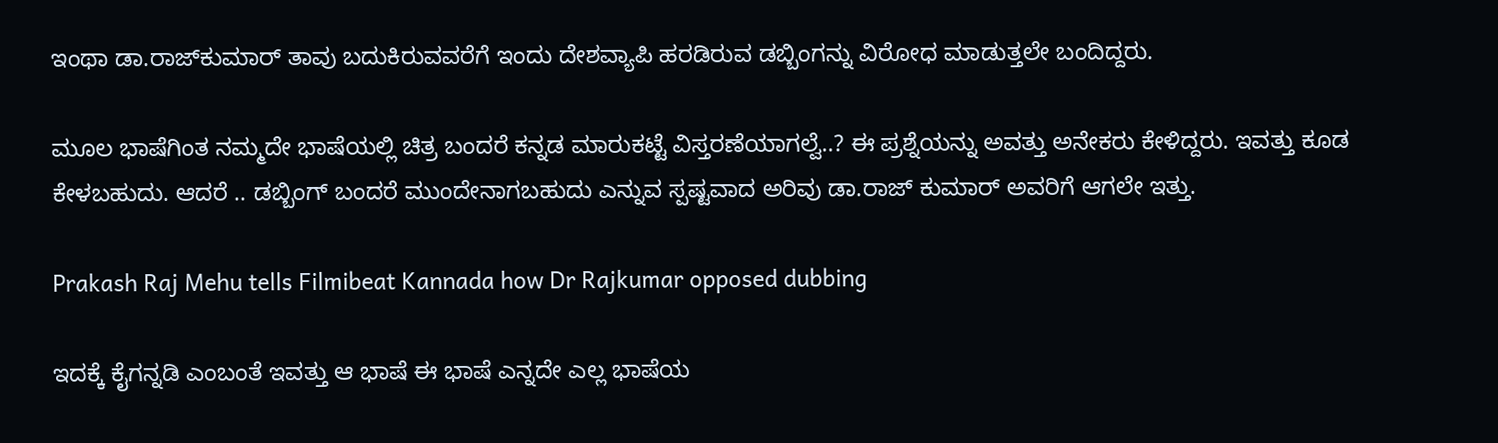ಇಂಥಾ ಡಾ.ರಾಜ್‌ಕುಮಾರ್ ತಾವು ಬದುಕಿರುವವರೆಗೆ ಇಂದು ದೇಶವ್ಯಾಪಿ ಹರಡಿರುವ ಡಬ್ಬಿಂಗನ್ನು ವಿರೋಧ ಮಾಡುತ್ತಲೇ ಬಂದಿದ್ದರು.

ಮೂಲ ಭಾಷೆಗಿಂತ ನಮ್ಮದೇ ಭಾಷೆಯಲ್ಲಿ ಚಿತ್ರ ಬಂದರೆ ಕನ್ನಡ ಮಾರುಕಟ್ಟೆ ವಿಸ್ತರಣೆಯಾಗಲ್ವೆ..? ಈ ಪ್ರಶ್ನೆಯನ್ನು ಅವತ್ತು ಅನೇಕರು ಕೇಳಿದ್ದರು. ಇವತ್ತು ಕೂಡ ಕೇಳಬಹುದು. ಆದರೆ .. ಡಬ್ಬಿಂಗ್ ಬಂದರೆ ಮುಂದೇನಾಗಬಹುದು ಎನ್ನುವ ಸ್ಪಷ್ಟವಾದ ಅರಿವು ಡಾ.ರಾಜ್ ಕುಮಾರ್ ಅವರಿಗೆ ಆಗಲೇ ಇತ್ತು.

Prakash Raj Mehu tells Filmibeat Kannada how Dr Rajkumar opposed dubbing

ಇದಕ್ಕೆ ಕೈಗನ್ನಡಿ ಎಂಬಂತೆ ಇವತ್ತು ಆ ಭಾಷೆ ಈ ಭಾಷೆ ಎನ್ನದೇ ಎಲ್ಲ ಭಾಷೆಯ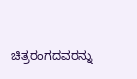ಚಿತ್ರರಂಗದವರನ್ನು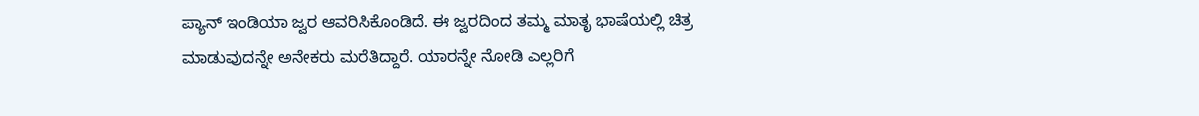ಪ್ಯಾನ್ ಇಂಡಿಯಾ ಜ್ವರ ಆವರಿಸಿಕೊಂಡಿದೆ. ಈ ಜ್ವರದಿಂದ ತಮ್ಮ ಮಾತೃ ಭಾಷೆಯಲ್ಲಿ ಚಿತ್ರ ಮಾಡುವುದನ್ನೇ ಅನೇಕರು ಮರೆತಿದ್ದಾರೆ. ಯಾರನ್ನೇ ನೋಡಿ ಎಲ್ಲರಿಗೆ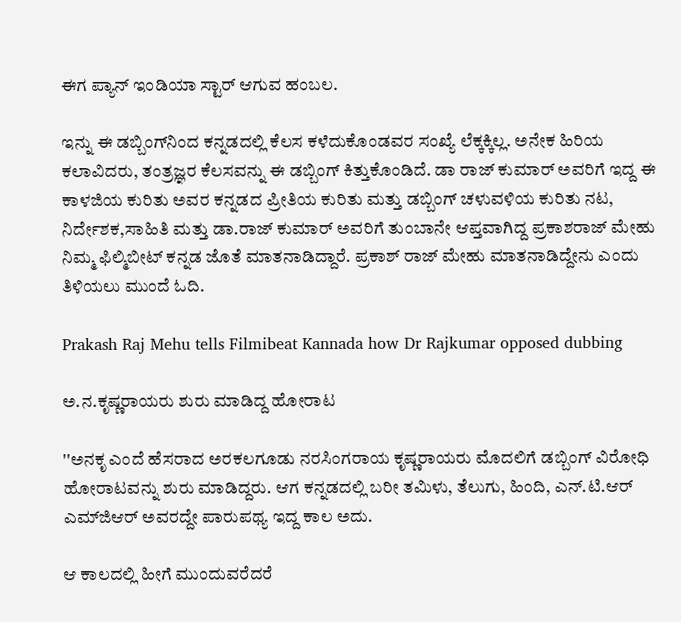ಈಗ ಪ್ಯಾನ್ ಇಂಡಿಯಾ ಸ್ಟಾರ್ ಆಗುವ ಹಂಬಲ.

ಇನ್ನು ಈ ಡಬ್ಬಿಂಗ್‌ನಿಂದ ಕನ್ನಡದಲ್ಲಿ ಕೆಲಸ ಕಳೆದುಕೊಂಡವರ ಸಂಖ್ಯೆ ಲೆಕ್ಕಕ್ಕಿಲ್ಲ. ಅನೇಕ ಹಿರಿಯ ಕಲಾವಿದರು, ತಂತ್ರಜ್ಞರ ಕೆಲಸವನ್ನು ಈ ಡಬ್ಬಿಂಗ್ ಕಿತ್ತುಕೊಂಡಿದೆ. ಡಾ ರಾಜ್ ಕುಮಾರ್ ಅವರಿಗೆ ಇದ್ದ ಈ ಕಾಳಜಿಯ ಕುರಿತು ಅವರ ಕನ್ನಡದ ಪ್ರೀತಿಯ ಕುರಿತು ಮತ್ತು ಡಬ್ಬಿಂಗ್ ಚಳುವಳಿಯ ಕುರಿತು ನಟ, ನಿರ್ದೇಶಕ,ಸಾಹಿತಿ ಮತ್ತು ಡಾ.ರಾಜ್ ಕುಮಾರ್ ಅವರಿಗೆ ತುಂಬಾನೇ ಆಪ್ತವಾಗಿದ್ದ ಪ್ರಕಾಶರಾಜ್ ಮೇಹು ನಿಮ್ಮ ಫಿಲ್ಮಿಬೀಟ್ ಕನ್ನಡ ಜೊತೆ ಮಾತನಾಡಿದ್ದಾರೆ. ಪ್ರಕಾಶ್ ರಾಜ್ ಮೇಹು ಮಾತನಾಡಿದ್ದೇನು ಎಂದು ತಿಳಿಯಲು ಮುಂದೆ ಓದಿ.

Prakash Raj Mehu tells Filmibeat Kannada how Dr Rajkumar opposed dubbing

ಅ.ನ.ಕೃಷ್ಣರಾಯರು ಶುರು ಮಾಡಿದ್ದ ಹೋರಾಟ

''ಅನಕೃ ಎಂದೆ ಹೆಸರಾದ ಅರಕಲಗೂಡು ನರಸಿಂಗರಾಯ ಕೃಷ್ಣರಾಯರು ಮೊದಲಿಗೆ ಡಬ್ಬಿಂಗ್ ವಿರೋಧಿ ಹೋರಾಟವನ್ನು ಶುರು ಮಾಡಿದ್ದರು. ಆಗ ಕನ್ನಡದಲ್ಲಿ ಬರೀ ತಮಿಳು, ತೆಲುಗು, ಹಿಂದಿ, ಎನ್.ಟಿ.ಆರ್ ಎಮ್‌ಜಿಆರ್‌ ಅವರದ್ದೇ ಪಾರುಪಥ್ಯ ಇದ್ದ ಕಾಲ ಅದು.

ಆ ಕಾಲದಲ್ಲಿ ಹೀಗೆ ಮುಂದುವರೆದರೆ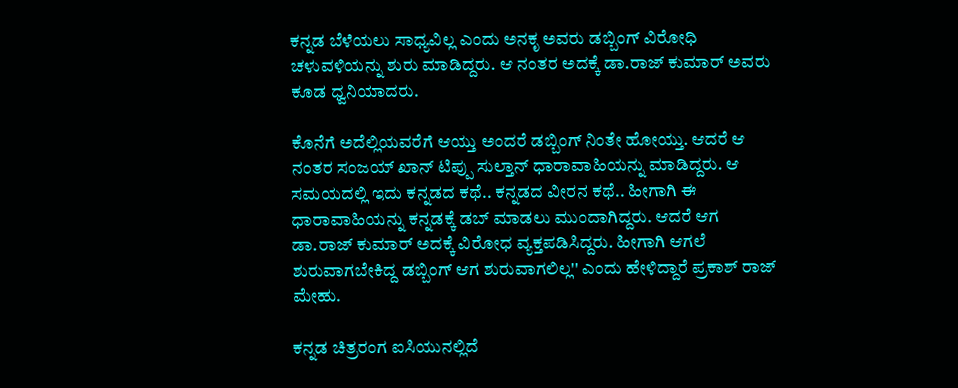ಕನ್ನಡ ಬೆಳೆಯಲು ಸಾಧ್ಯವಿಲ್ಲ ಎಂದು ಅನಕೃ ಅವರು ಡಬ್ಬಿಂಗ್ ವಿರೋಧಿ ಚಳುವಳಿಯನ್ನು ಶುರು ಮಾಡಿದ್ದರು. ಆ ನಂತರ ಅದಕ್ಕೆ ಡಾ.ರಾಜ್ ಕುಮಾರ್ ಅವರು ಕೂಡ ಧ್ವನಿಯಾದರು.

ಕೊನೆಗೆ ಅದೆಲ್ಲಿಯವರೆಗೆ ಆಯ್ತು ಅಂದರೆ ಡಬ್ಬಿಂಗ್ ನಿಂತೇ ಹೋಯ್ತು. ಆದರೆ ಆ ನಂತರ ಸಂಜಯ್ ಖಾನ್ ಟಿಪ್ಪು ಸುಲ್ತಾನ್ ಧಾರಾವಾಹಿಯನ್ನು ಮಾಡಿದ್ದರು. ಆ ಸಮಯದಲ್ಲಿ ಇದು ಕನ್ನಡದ ಕಥೆ.. ಕನ್ನಡದ ವೀರನ ಕಥೆ.. ಹೀಗಾಗಿ ಈ ಧಾರಾವಾಹಿಯನ್ನು ಕನ್ನಡಕ್ಕೆ ಡಬ್ ಮಾಡಲು ಮುಂದಾಗಿದ್ದರು. ಆದರೆ ಆಗ ಡಾ.ರಾಜ್ ಕುಮಾರ್ ಅದಕ್ಕೆ ವಿರೋಧ ವ್ಯಕ್ತಪಡಿಸಿದ್ದರು. ಹೀಗಾಗಿ ಆಗಲೆ ಶುರುವಾಗಬೇಕಿದ್ದ ಡಬ್ಬಿಂಗ್ ಆಗ ಶುರುವಾಗಲಿಲ್ಲ'' ಎಂದು ಹೇಳಿದ್ದಾರೆ ಪ್ರಕಾಶ್ ರಾಜ್ ಮೇಹು.

ಕನ್ನಡ ಚಿತ್ರರಂಗ ಐಸಿಯುನಲ್ಲಿದೆ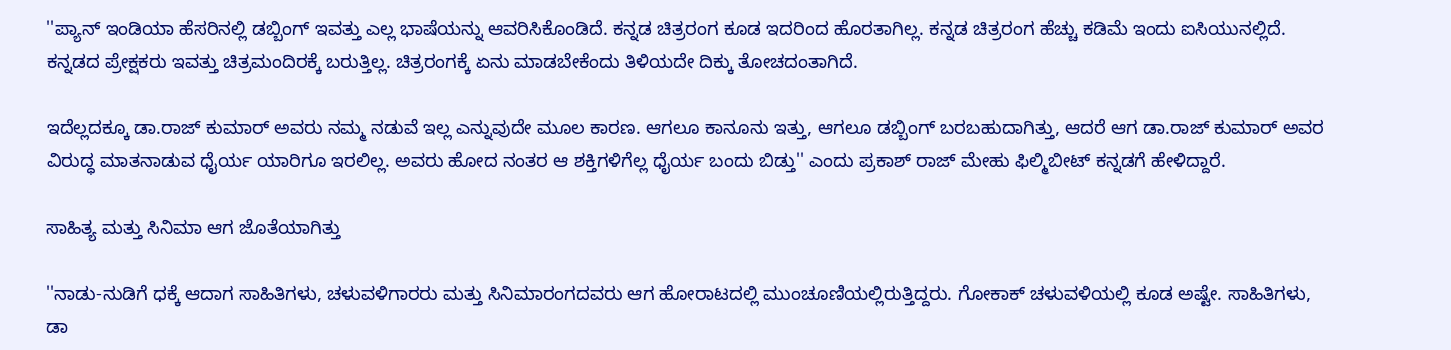''ಪ್ಯಾನ್ ಇಂಡಿಯಾ ಹೆಸರಿನಲ್ಲಿ ಡಬ್ಬಿಂಗ್ ಇವತ್ತು ಎಲ್ಲ ಭಾಷೆಯನ್ನು ಆವರಿಸಿಕೊಂಡಿದೆ. ಕನ್ನಡ ಚಿತ್ರರಂಗ ಕೂಡ ಇದರಿಂದ ಹೊರತಾಗಿಲ್ಲ. ಕನ್ನಡ ಚಿತ್ರರಂಗ ಹೆಚ್ಚು ಕಡಿಮೆ ಇಂದು ಐಸಿಯುನಲ್ಲಿದೆ. ಕನ್ನಡದ ಪ್ರೇಕ್ಷಕರು ಇವತ್ತು ಚಿತ್ರಮಂದಿರಕ್ಕೆ ಬರುತ್ತಿಲ್ಲ. ಚಿತ್ರರಂಗಕ್ಕೆ ಏನು ಮಾಡಬೇಕೆಂದು ತಿಳಿಯದೇ ದಿಕ್ಕು ತೋಚದಂತಾಗಿದೆ.

ಇದೆಲ್ಲದಕ್ಕೂ ಡಾ.ರಾಜ್ ಕುಮಾರ್ ಅವರು ನಮ್ಮ ನಡುವೆ ಇಲ್ಲ ಎನ್ನುವುದೇ ಮೂಲ ಕಾರಣ. ಆಗಲೂ ಕಾನೂನು ಇತ್ತು, ಆಗಲೂ ಡಬ್ಬಿಂಗ್ ಬರಬಹುದಾಗಿತ್ತು, ಆದರೆ ಆಗ ಡಾ.ರಾಜ್ ಕುಮಾರ್ ಅವರ ವಿರುದ್ಧ ಮಾತನಾಡುವ ಧೈರ್ಯ ಯಾರಿಗೂ ಇರಲಿಲ್ಲ. ಅವರು ಹೋದ ನಂತರ ಆ ಶಕ್ತಿಗಳಿಗೆಲ್ಲ ಧೈರ್ಯ ಬಂದು ಬಿಡ್ತು'' ಎಂದು ಪ್ರಕಾಶ್ ರಾಜ್ ಮೇಹು ಫಿಲ್ಮಿಬೀಟ್ ಕನ್ನಡಗೆ ಹೇಳಿದ್ದಾರೆ.

ಸಾಹಿತ್ಯ ಮತ್ತು ಸಿನಿಮಾ ಆಗ ಜೊತೆಯಾಗಿತ್ತು

''ನಾಡು-ನುಡಿಗೆ ಧಕ್ಕೆ ಆದಾಗ ಸಾಹಿತಿಗಳು, ಚಳುವಳಿಗಾರರು ಮತ್ತು ಸಿನಿಮಾರಂಗದವರು ಆಗ ಹೋರಾಟದಲ್ಲಿ ಮುಂಚೂಣಿಯಲ್ಲಿರುತ್ತಿದ್ದರು. ಗೋಕಾಕ್ ಚಳುವಳಿಯಲ್ಲಿ ಕೂಡ ಅಷ್ಟೇ. ಸಾಹಿತಿಗಳು, ಡಾ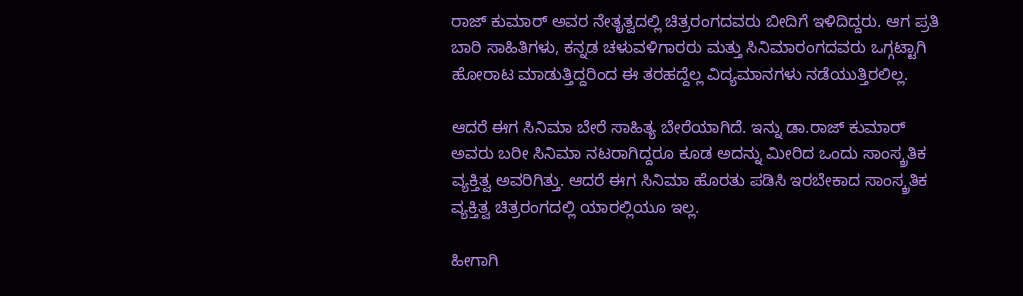ರಾಜ್ ಕುಮಾರ್ ಅವರ ನೇತೃತ್ವದಲ್ಲಿ ಚಿತ್ರರಂಗದವರು ಬೀದಿಗೆ ಇಳಿದಿದ್ದರು. ಆಗ ಪ್ರತಿ ಬಾರಿ ಸಾಹಿತಿಗಳು, ಕನ್ನಡ ಚಳುವಳಿಗಾರರು ಮತ್ತು ಸಿನಿಮಾರಂಗದವರು ಒಗ್ಗಟ್ಟಾಗಿ ಹೋರಾಟ ಮಾಡುತ್ತಿದ್ದರಿಂದ ಈ ತರಹದ್ದೆಲ್ಲ ವಿದ್ಯಮಾನಗಳು ನಡೆಯುತ್ತಿರಲಿಲ್ಲ.

ಆದರೆ ಈಗ ಸಿನಿಮಾ ಬೇರೆ ಸಾಹಿತ್ಯ ಬೇರೆಯಾಗಿದೆ. ಇನ್ನು ಡಾ.ರಾಜ್ ಕುಮಾರ್ ಅವರು ಬರೀ ಸಿನಿಮಾ ನಟರಾಗಿದ್ದರೂ ಕೂಡ ಅದನ್ನು ಮೀರಿದ ಒಂದು ಸಾಂಸ್ಕ್ರತಿಕ ವ್ಯಕ್ತಿತ್ವ ಅವರಿಗಿತ್ತು. ಆದರೆ ಈಗ ಸಿನಿಮಾ ಹೊರತು ಪಡಿಸಿ ಇರಬೇಕಾದ ಸಾಂಸ್ಕ್ರತಿಕ ವ್ಯಕ್ತಿತ್ವ ಚಿತ್ರರಂಗದಲ್ಲಿ ಯಾರಲ್ಲಿಯೂ ಇಲ್ಲ.

ಹೀಗಾಗಿ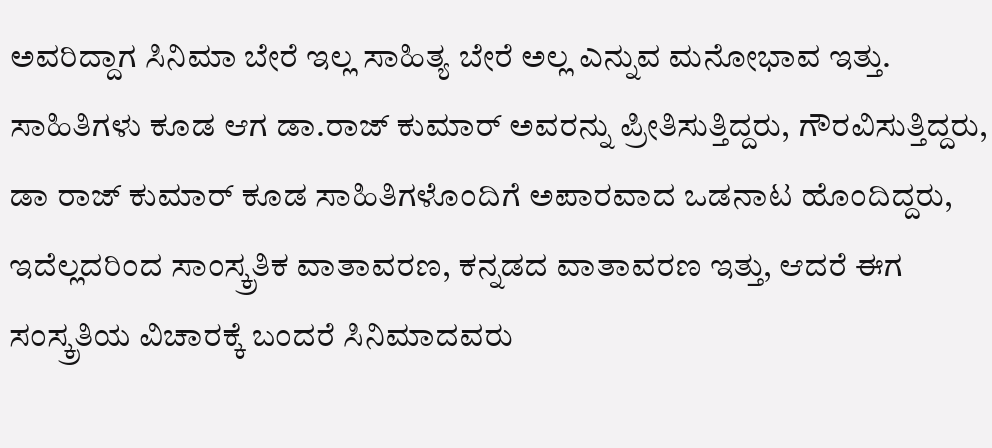ಅವರಿದ್ದಾಗ ಸಿನಿಮಾ ಬೇರೆ ಇಲ್ಲ ಸಾಹಿತ್ಯ ಬೇರೆ ಅಲ್ಲ ಎನ್ನುವ ಮನೋಭಾವ ಇತ್ತು. ಸಾಹಿತಿಗಳು ಕೂಡ ಆಗ ಡಾ.ರಾಜ್ ಕುಮಾರ್ ಅವರನ್ನು ಪ್ರೀತಿಸುತ್ತಿದ್ದರು, ಗೌರವಿಸುತ್ತಿದ್ದರು, ಡಾ ರಾಜ್ ಕುಮಾರ್ ಕೂಡ ಸಾಹಿತಿಗಳೊಂದಿಗೆ ಅಪಾರವಾದ ಒಡನಾಟ ಹೊಂದಿದ್ದರು, ಇದೆಲ್ಲದರಿಂದ ಸಾಂಸ್ಕ್ರತಿಕ ವಾತಾವರಣ, ಕನ್ನಡದ ವಾತಾವರಣ ಇತ್ತು, ಆದರೆ ಈಗ ಸಂಸ್ಕ್ರತಿಯ ವಿಚಾರಕ್ಕೆ ಬಂದರೆ ಸಿನಿಮಾದವರು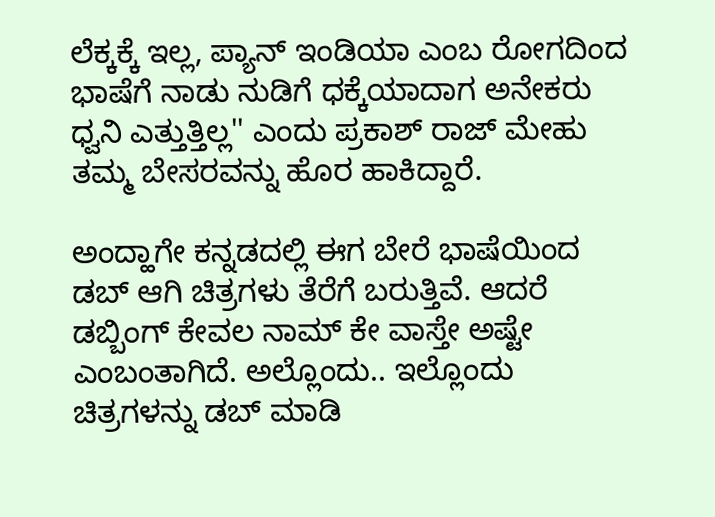ಲೆಕ್ಕಕ್ಕೆ ಇಲ್ಲ, ಪ್ಯಾನ್ ಇಂಡಿಯಾ ಎಂಬ ರೋಗದಿಂದ ಭಾಷೆಗೆ ನಾಡು ನುಡಿಗೆ ಧಕ್ಕೆಯಾದಾಗ ಅನೇಕರು ಧ್ವನಿ ಎತ್ತುತ್ತಿಲ್ಲ'' ಎಂದು ಪ್ರಕಾಶ್ ರಾಜ್ ಮೇಹು ತಮ್ಮ ಬೇಸರವನ್ನು ಹೊರ ಹಾಕಿದ್ದಾರೆ.

ಅಂದ್ಹಾಗೇ ಕನ್ನಡದಲ್ಲಿ ಈಗ ಬೇರೆ ಭಾಷೆಯಿಂದ ಡಬ್ ಆಗಿ ಚಿತ್ರಗಳು ತೆರೆಗೆ ಬರುತ್ತಿವೆ. ಆದರೆ ಡಬ್ಬಿಂಗ್ ಕೇವಲ ನಾಮ್ ಕೇ ವಾಸ್ತೇ ಅಷ್ಟೇ ಎಂಬಂತಾಗಿದೆ. ಅಲ್ಲೊಂದು.. ಇಲ್ಲೊಂದು ಚಿತ್ರಗಳನ್ನು ಡಬ್ ಮಾಡಿ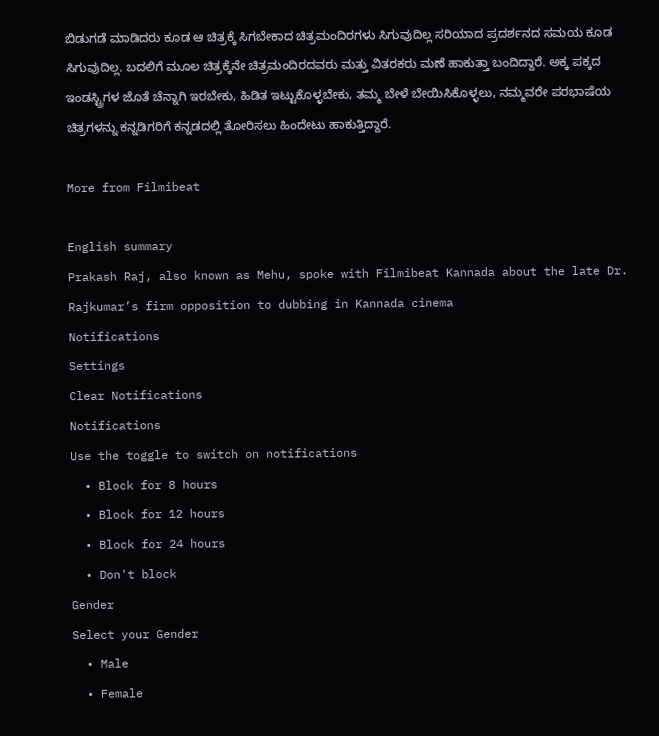ಬಿಡುಗಡೆ ಮಾಡಿದರು ಕೂಡ ಆ ಚಿತ್ರಕ್ಕೆ ಸಿಗಬೇಕಾದ ಚಿತ್ರಮಂದಿರಗಳು ಸಿಗುವುದಿಲ್ಲ ಸರಿಯಾದ ಪ್ರದರ್ಶನದ ಸಮಯ ಕೂಡ ಸಿಗುವುದಿಲ್ಲ. ಬದಲಿಗೆ ಮೂಲ ಚಿತ್ರಕ್ಕೆನೇ ಚಿತ್ರಮಂದಿರದವರು ಮತ್ತು ವಿತರಕರು ಮಣೆ ಹಾಕುತ್ತಾ ಬಂದಿದ್ದಾರೆ. ಅಕ್ಕ ಪಕ್ಕದ ಇಂಡಸ್ಟ್ರಿಗಳ ಜೊತೆ ಚೆನ್ನಾಗಿ ಇರಬೇಕು, ಹಿಡಿತ ಇಟ್ಟುಕೊಳ್ಳಬೇಕು, ತಮ್ಮ ಬೇಳೆ ಬೇಯಿಸಿಕೊಳ್ಳಲು, ನಮ್ಮವರೇ ಪರಭಾಷೆಯ ಚಿತ್ರಗಳನ್ನು ಕನ್ನಡಿಗರಿಗೆ ಕನ್ನಡದಲ್ಲಿ ತೋರಿಸಲು ಹಿಂದೇಟು ಹಾಕುತ್ತಿದ್ದಾರೆ.

More from Filmibeat

English summary
Prakash Raj, also known as Mehu, spoke with Filmibeat Kannada about the late Dr. Rajkumar’s firm opposition to dubbing in Kannada cinema
Notifications
Settings
Clear Notifications
Notifications
Use the toggle to switch on notifications
  • Block for 8 hours
  • Block for 12 hours
  • Block for 24 hours
  • Don't block
Gender
Select your Gender
  • Male
  • Female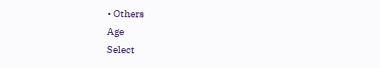• Others
Age
Select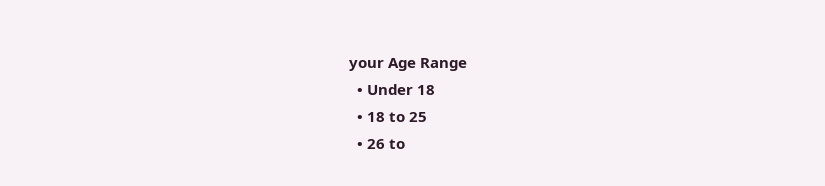your Age Range
  • Under 18
  • 18 to 25
  • 26 to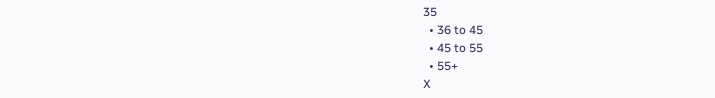35
  • 36 to 45
  • 45 to 55
  • 55+
X